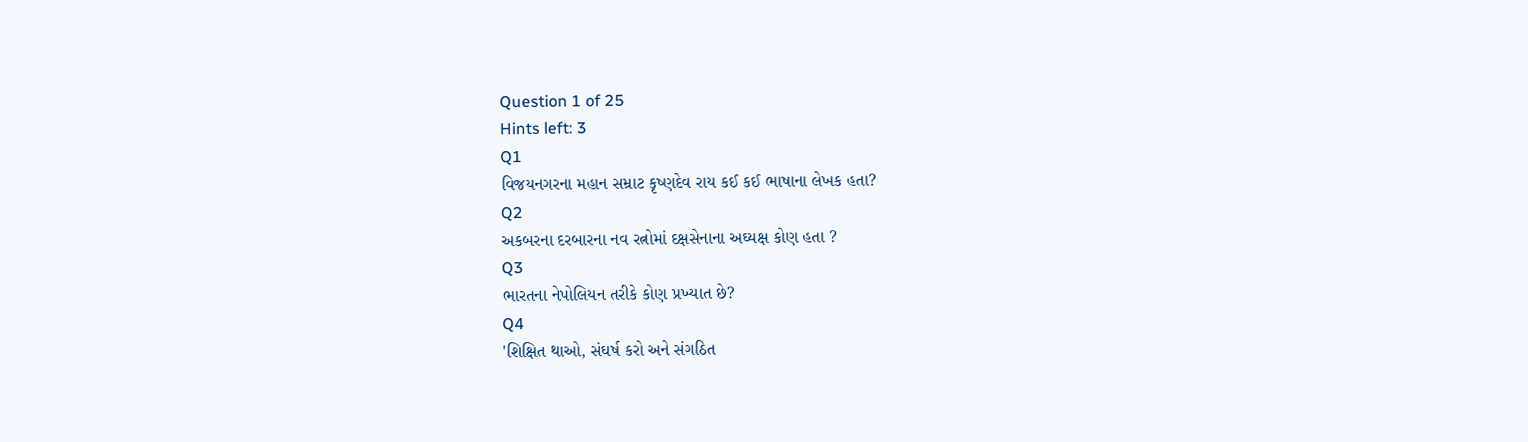Question 1 of 25
Hints left: 3
Q1
વિજયનગરના મહાન સમ્રાટ કૃષ્ણદેવ રાય કઈ કઈ ભાષાના લેખક હતા?
Q2
અકબરના દરબારના નવ રત્નોમાં દક્ષસેનાના અઘ્યક્ષ કોણ હતા ?
Q3
ભારતના નેપોલિયન તરીકે કોણ પ્રખ્યાત છે?
Q4
'શિક્ષિત થાઓ, સંઘર્ષ કરો અને સંગઠિત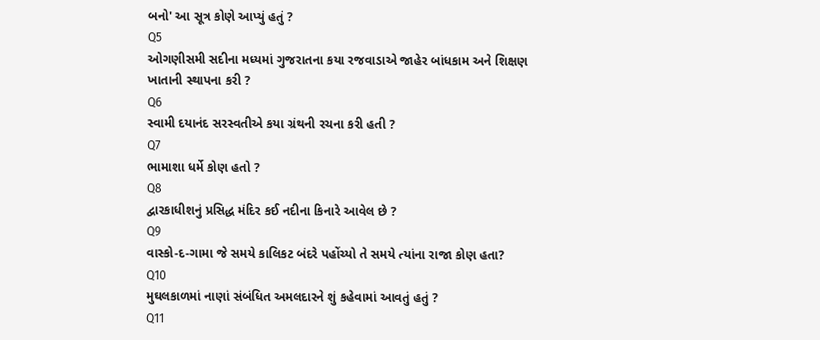બનો' આ સૂત્ર કોણે આપ્યું હતું ?
Q5
ઓગણીસમી સદીના મધ્યમાં ગુજરાતના કયા રજવાડાએ જાહેર બાંધકામ અને શિક્ષણ ખાતાની સ્થાપના કરી ?
Q6
સ્વામી દયાનંદ સરસ્વતીએ કયા ગ્રંથની રચના કરી હતી ?
Q7
ભામાશા ધર્મે કોણ હતો ?
Q8
દ્વારકાધીશનું પ્રસિદ્ધ મંદિર કઈ નદીના કિનારે આવેલ છે ?
Q9
વાસ્કો-દ-ગામા જે સમયે કાલિકટ બંદરે પહોંચ્યો તે સમયે ત્યાંના રાજા કોણ હતા?
Q10
મુઘલકાળમાં નાણાં સંબંધિત અમલદારને શું કહેવામાં આવતું હતું ?
Q11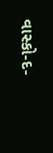વાસ્કો-દ-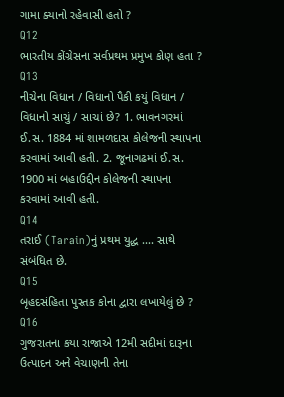ગામા ક્યાનો રહેવાસી હતો ?
Q12
ભારતીય કોંગ્રેસના સર્વપ્રથમ પ્રમુખ કોણ હતા ?
Q13
નીચેના વિધાન / વિધાનો પૈકી કયું વિધાન / વિધાનો સાચું / સાચાં છે? 1. ભાવનગરમાં ઈ.સ. 1884 માં શામળદાસ કોલેજની સ્થાપના કરવામાં આવી હતી. 2. જૂનાગઢમાં ઈ.સ. 1900 માં બહાઉદ્દીન કોલેજની સ્થાપના કરવામાં આવી હતી.
Q14
તરાઈ (Tarain)નું પ્રથમ યુદ્ધ .... સાથે સંબંધિત છે.
Q15
બૃહદસંહિતા પુસ્તક કોના દ્વારા લખાયેલું છે ?
Q16
ગુજરાતના કયા રાજાએ 12મી સદીમાં દારૂના ઉત્પાદન અને વેચાણની તેના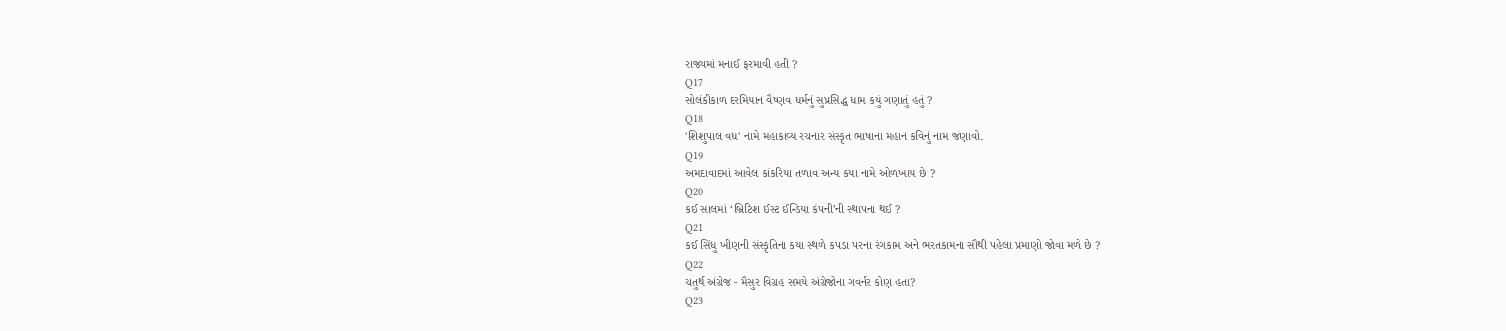રાજ્યમાં મનાઈ ફરમાવી હતી ?
Q17
સોલંકીકાળ દરમિયાન વૈષ્ણવ ધર્મનું સુપ્રસિદ્ધ ધામ કયું ગણાતું હતું ?
Q18
'શિશુપાલ વધ' નામે મહાકાવ્ય રચનાર સંસ્કૃત ભાષાના મહાન કવિનું નામ જણાવો.
Q19
અમદાવાદમાં આવેલ કાંકરિયા તળાવ અન્ય કયા નામે ઓળખાય છે ?
Q20
કઈ સાલમાં ‘બ્રિટિશ ઈસ્ટ ઈન્ડિયા કંપની’ની સ્થાપના થઈ ?
Q21
કઈ સિંધુ ખીણની સંસ્કૃતિના કયા સ્થળે કપડા પરના રંગકામ અને ભરતકામના સૌથી પહેલા પ્રમાણો જોવા મળે છે ?
Q22
ચતુર્થ અંગ્રેજ - મૈસુર વિગ્રહ સમયે અંગ્રેજોના ગવર્નર કોણ હતા?
Q23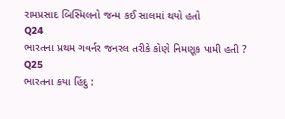રામપ્રસાદ બિસ્મિલનો જન્મ કઈ સાલમાં થયો હતો
Q24
ભારતના પ્રથમ ગવર્નર જનરલ તરીકે કોણે નિમણૂક પામી હતી ?
Q25
ભારતના કયા હિંદુ :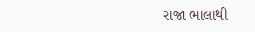રાજા ભાલાથી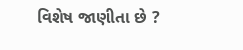વિશેષ જાણીતા છે ?